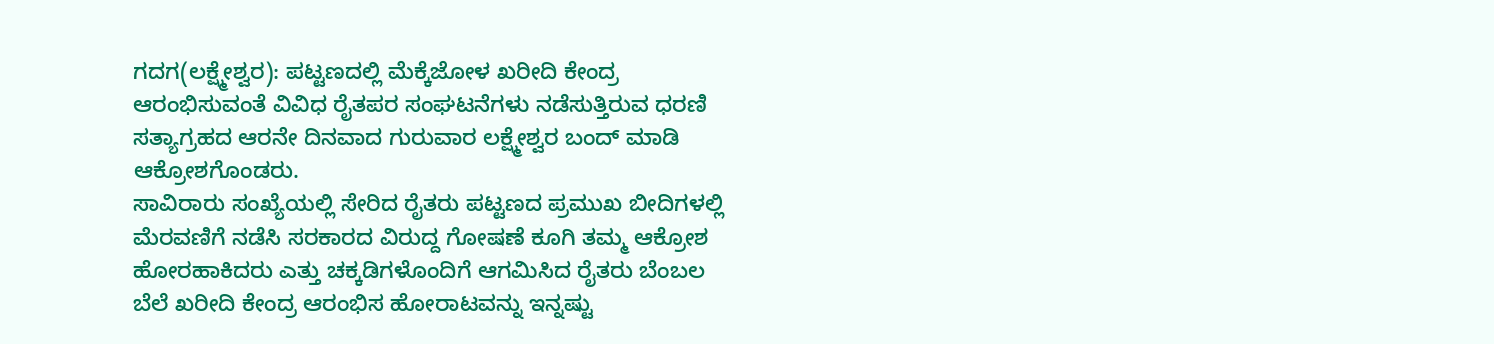ಗದಗ(ಲಕ್ಷ್ಮೇಶ್ವರ): ಪಟ್ಟಣದಲ್ಲಿ ಮೆಕ್ಕೆಜೋಳ ಖರೀದಿ ಕೇಂದ್ರ ಆರಂಭಿಸುವಂತೆ ವಿವಿಧ ರೈತಪರ ಸಂಘಟನೆಗಳು ನಡೆಸುತ್ತಿರುವ ಧರಣಿ ಸತ್ಯಾಗ್ರಹದ ಆರನೇ ದಿನವಾದ ಗುರುವಾರ ಲಕ್ಷ್ಮೇಶ್ವರ ಬಂದ್ ಮಾಡಿ ಆಕ್ರೋಶಗೊಂಡರು.
ಸಾವಿರಾರು ಸಂಖ್ಯೆಯಲ್ಲಿ ಸೇರಿದ ರೈತರು ಪಟ್ಟಣದ ಪ್ರಮುಖ ಬೀದಿಗಳಲ್ಲಿ ಮೆರವಣಿಗೆ ನಡೆಸಿ ಸರಕಾರದ ವಿರುದ್ದ ಗೋಷಣೆ ಕೂಗಿ ತಮ್ಮ ಆಕ್ರೋಶ ಹೋರಹಾಕಿದರು ಎತ್ತು ಚಕ್ಕಡಿಗಳೊಂದಿಗೆ ಆಗಮಿಸಿದ ರೈತರು ಬೆಂಬಲ ಬೆಲೆ ಖರೀದಿ ಕೇಂದ್ರ ಆರಂಭಿಸ ಹೋರಾಟವನ್ನು ಇನ್ನಷ್ಟು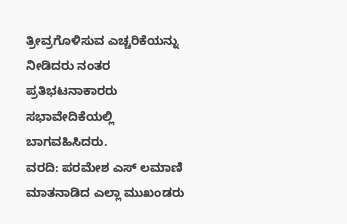ತ್ರೀವ್ರಗೊಳಿಸುವ ಎಚ್ಚರಿಕೆಯನ್ನು ನೀಡಿದರು ನಂತರ ಪ್ರತಿಭಟನಾಕಾರರು ಸಭಾವೇದಿಕೆಯಲ್ಲಿ ಬಾಗವಹಿಸಿದರು.
ವರದಿ: ಪರಮೇಶ ಎಸ್ ಲಮಾಣಿ
ಮಾತನಾಡಿದ ಎಲ್ಲಾ ಮುಖಂಡರು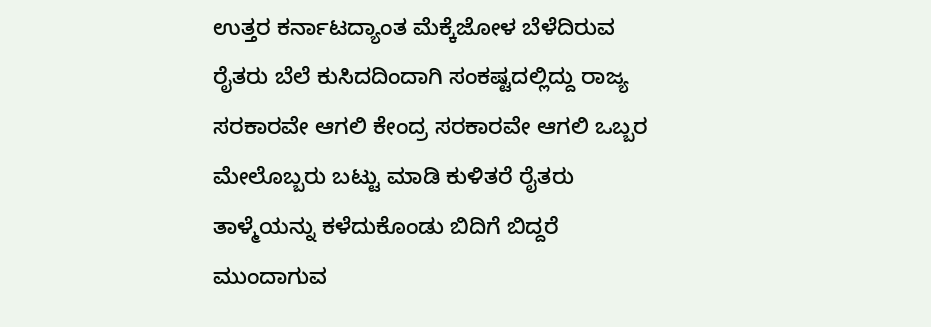ಉತ್ತರ ಕರ್ನಾಟದ್ಯಾಂತ ಮೆಕ್ಕೆಜೋಳ ಬೆಳೆದಿರುವ ರೈತರು ಬೆಲೆ ಕುಸಿದದಿಂದಾಗಿ ಸಂಕಷ್ಟದಲ್ಲಿದ್ದು ರಾಜ್ಯ ಸರಕಾರವೇ ಆಗಲಿ ಕೇಂದ್ರ ಸರಕಾರವೇ ಆಗಲಿ ಒಬ್ಬರ ಮೇಲೊಬ್ಬರು ಬಟ್ಟು ಮಾಡಿ ಕುಳಿತರೆ ರೈತರು ತಾಳ್ಮೆಯನ್ನು ಕಳೆದುಕೊಂಡು ಬಿದಿಗೆ ಬಿದ್ದರೆ ಮುಂದಾಗುವ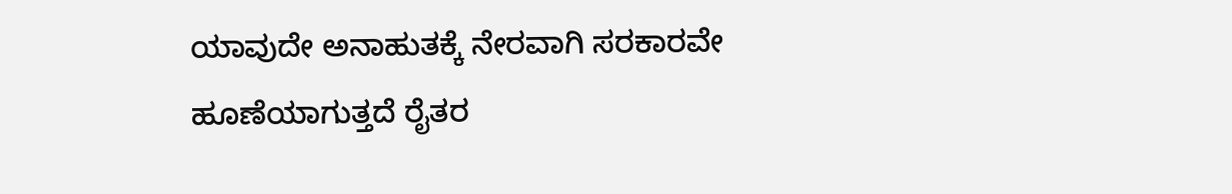ಯಾವುದೇ ಅನಾಹುತಕ್ಕೆ ನೇರವಾಗಿ ಸರಕಾರವೇ ಹೂಣೆಯಾಗುತ್ತದೆ ರೈತರ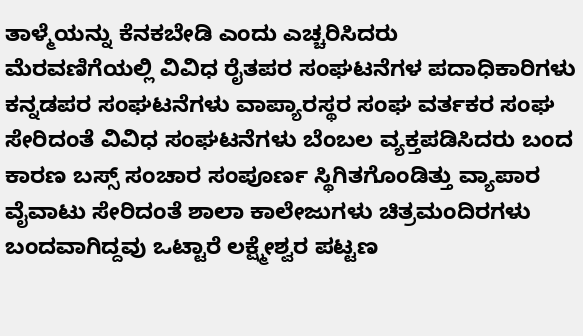ತಾಳ್ಮೆಯನ್ನು ಕೆನಕಬೇಡಿ ಎಂದು ಎಚ್ಚರಿಸಿದರು
ಮೆರವಣಿಗೆಯಲ್ಲಿ ವಿವಿಧ ರೈತಪರ ಸಂಘಟನೆಗಳ ಪದಾಧಿಕಾರಿಗಳು ಕನ್ನಡಪರ ಸಂಘಟನೆಗಳು ವಾಪ್ಯಾರಸ್ಥರ ಸಂಘ ವರ್ತಕರ ಸಂಘ ಸೇರಿದಂತೆ ವಿವಿಧ ಸಂಘಟನೆಗಳು ಬೆಂಬಲ ವ್ಯಕ್ತಪಡಿಸಿದರು ಬಂದ ಕಾರಣ ಬಸ್ಸ್ ಸಂಚಾರ ಸಂಪೂರ್ಣ ಸ್ಥಿಗಿತಗೊಂಡಿತ್ತು ವ್ಯಾಪಾರ ವೈವಾಟು ಸೇರಿದಂತೆ ಶಾಲಾ ಕಾಲೇಜುಗಳು ಚಿತ್ರಮಂದಿರಗಳು ಬಂದವಾಗಿದ್ದವು ಒಟ್ಟಾರೆ ಲಕ್ಷ್ಮೇಶ್ವರ ಪಟ್ಟಣ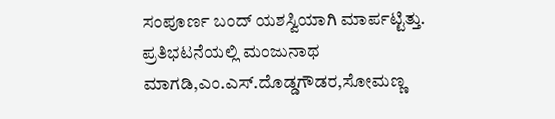ಸಂಪೂರ್ಣ ಬಂದ್ ಯಶಸ್ವಿಯಾಗಿ ಮಾರ್ಪಟ್ಟಿತ್ತು.
ಪ್ರತಿಭಟನೆಯಲ್ಲಿ ಮಂಜುನಾಥ ಮಾಗಡಿ,ಎಂ.ಎಸ್.ದೊಡ್ಡಗೌಡರ,ಸೋಮಣ್ಣ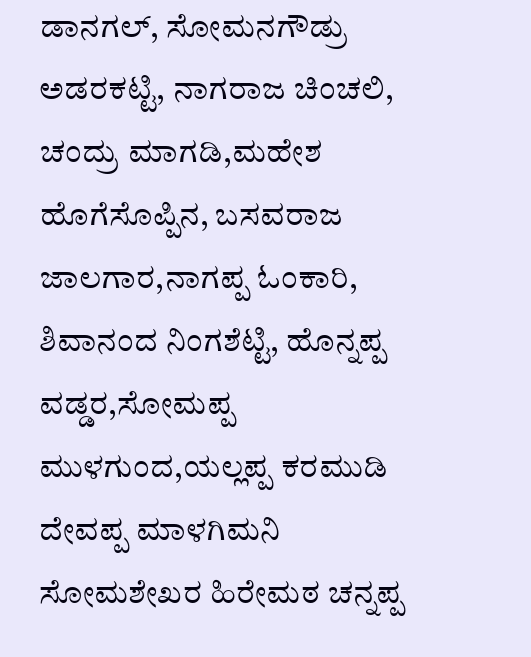ಡಾನಗಲ್, ಸೋಮನಗೌಡ್ರು ಅಡರಕಟ್ಟಿ, ನಾಗರಾಜ ಚಿಂಚಲಿ, ಚಂದ್ರು ಮಾಗಡಿ,ಮಹೇಶ ಹೊಗೆಸೊಪ್ಪಿನ, ಬಸವರಾಜ ಜಾಲಗಾರ,ನಾಗಪ್ಪ ಓಂಕಾರಿ, ಶಿವಾನಂದ ನಿಂಗಶೆಟ್ಟಿ, ಹೊನ್ನಪ್ಪ ವಡ್ಡರ,ಸೋಮಪ್ಪ ಮುಳಗುಂದ,ಯಲ್ಲಪ್ಪ ಕರಮುಡಿ ದೇವಪ್ಪ ಮಾಳಗಿಮನಿ ಸೋಮಶೇಖರ ಹಿರೇಮಠ ಚನ್ನಪ್ಪ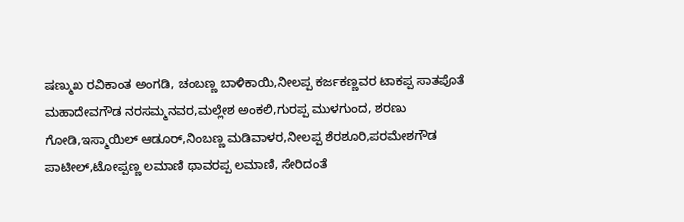ಷಣ್ಮುಖ ರವಿಕಾಂತ ಅಂಗಡಿ, ಚಂಬಣ್ಣ ಬಾಳಿಕಾಯಿ,ನೀಲಪ್ಪ ಕರ್ಜಕಣ್ಣವರ ಟಾಕಪ್ಪ ಸಾತಪೊತೆ ಮಹಾದೇವಗೌಡ ನರಸಮ್ಮನವರ,ಮಲ್ಲೇಶ ಅಂಕಲಿ,ಗುರಪ್ಪ ಮುಳಗುಂದ, ಶರಣು ಗೋಡಿ,ಇಸ್ಮಾಯಿಲ್ ಆಡೂರ್,ನಿಂಬಣ್ಣ ಮಡಿವಾಳರ,ನೀಲಪ್ಪ ಶೆರಶೂರಿ,ಪರಮೇಶಗೌಡ ಪಾಟೀಲ್,ಟೋಪ್ಪಣ್ಣ ಲಮಾಣಿ ಥಾವರಪ್ಪ ಲಮಾಣಿ, ಸೇರಿದಂತೆ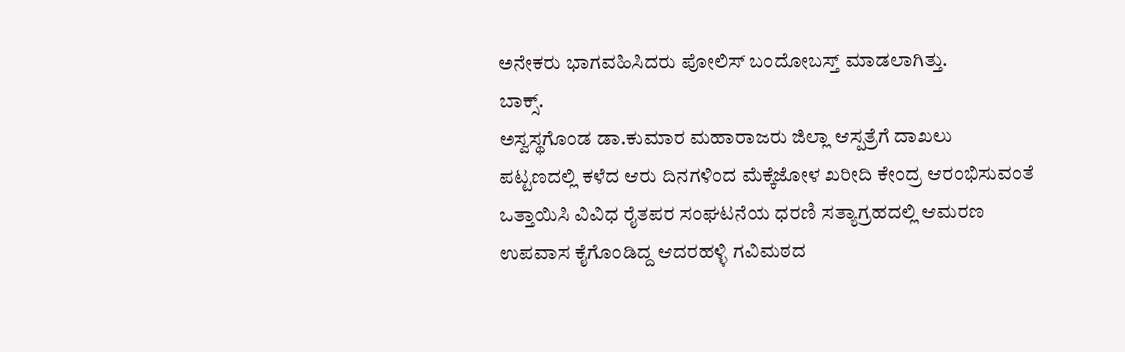ಅನೇಕರು ಭಾಗವಹಿಸಿದರು ಪೋಲಿಸ್ ಬಂದೋಬಸ್ತ್ ಮಾಡಲಾಗಿತ್ತು.
ಬಾಕ್ಸ್.
ಅಸ್ವಸ್ಥಗೊಂಡ ಡಾ.ಕುಮಾರ ಮಹಾರಾಜರು ಜಿಲ್ಲಾ ಆಸ್ಪತ್ರೆಗೆ ದಾಖಲು
ಪಟ್ಟಣದಲ್ಲಿ ಕಳೆದ ಆರು ದಿನಗಳಿಂದ ಮೆಕ್ಕೆಜೋಳ ಖರೀದಿ ಕೇಂದ್ರ ಆರಂಭಿಸುವಂತೆ ಒತ್ತಾಯಿಸಿ ವಿವಿಧ ರೈತಪರ ಸಂಘಟನೆಯ ಧರಣಿ ಸತ್ಯಾಗ್ರಹದಲ್ಲಿ ಆಮರಣ ಉಪವಾಸ ಕೈಗೊಂಡಿದ್ದ ಆದರಹಳ್ಳಿ ಗವಿಮಠದ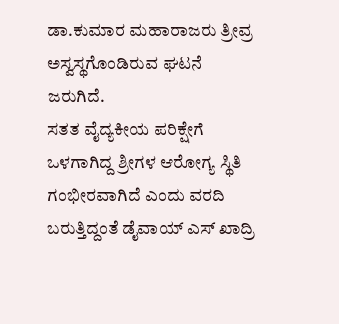ಡಾ.ಕುಮಾರ ಮಹಾರಾಜರು ತ್ರೀವ್ರ ಅಸ್ವಸ್ಥಗೊಂಡಿರುವ ಘಟನೆ ಜರುಗಿದೆ.
ಸತತ ವೈದ್ಯಕೀಯ ಪರಿಕ್ಷೇಗೆ ಒಳಗಾಗಿದ್ದ ಶ್ರೀಗಳ ಆರೋಗ್ಯ ಸ್ಥಿತಿ ಗಂಭೀರವಾಗಿದೆ ಎಂದು ವರದಿ ಬರುತ್ತಿದ್ದಂತೆ ಡೈವಾಯ್ ಎಸ್ ಖಾದ್ರಿ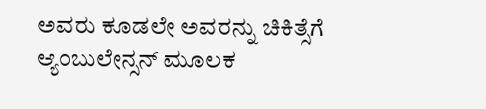ಅವರು ಕೂಡಲೇ ಅವರನ್ನು ಚಿಕಿತ್ಸೆಗೆ ಆ್ಯಂಬುಲೇನ್ಸನ್ ಮೂಲಕ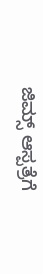ಜಿಮ್ಸ್ ಆಸ್ಪತ್ರೆಗೆ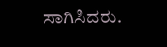ಸಾಗಿಸಿದರು.